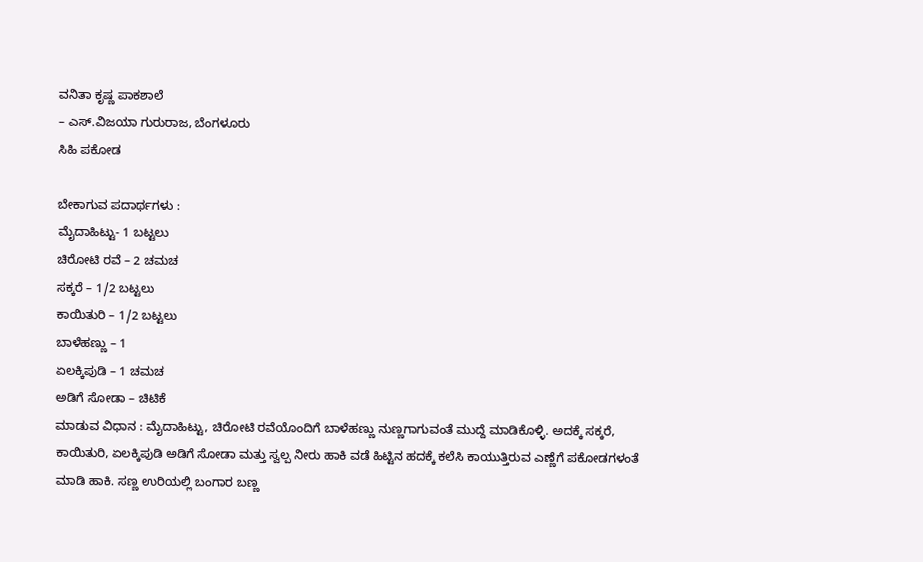ವನಿತಾ ಕೃಷ್ಣ ಪಾಕಶಾಲೆ
– ಎಸ್.ವಿಜಯಾ ಗುರುರಾಜ, ಬೆಂಗಳೂರು
ಸಿಹಿ ಪಕೋಡ

ಬೇಕಾಗುವ ಪದಾರ್ಥಗಳು :
ಮೈದಾಹಿಟ್ಟು- 1 ಬಟ್ಟಲು
ಚಿರೋಟಿ ರವೆ – 2 ಚಮಚ
ಸಕ್ಕರೆ – 1/2 ಬಟ್ಟಲು
ಕಾಯಿತುರಿ – 1/2 ಬಟ್ಟಲು
ಬಾಳೆಹಣ್ಣು – 1
ಏಲಕ್ಕಿಪುಡಿ – 1 ಚಮಚ
ಅಡಿಗೆ ಸೋಡಾ – ಚಿಟಿಕೆ
ಮಾಡುವ ವಿಧಾನ : ಮೈದಾಹಿಟ್ಟು, ಚಿರೋಟಿ ರವೆಯೊಂದಿಗೆ ಬಾಳೆಹಣ್ಣು ನುಣ್ಣಗಾಗುವಂತೆ ಮುದ್ದೆ ಮಾಡಿಕೊಳ್ಳಿ. ಅದಕ್ಕೆ ಸಕ್ಕರೆ, ಕಾಯಿತುರಿ, ಏಲಕ್ಕಿಪುಡಿ ಅಡಿಗೆ ಸೋಡಾ ಮತ್ತು ಸ್ವಲ್ಪ ನೀರು ಹಾಕಿ ವಡೆ ಹಿಟ್ಟಿನ ಹದಕ್ಕೆ ಕಲೆಸಿ ಕಾಯುತ್ತಿರುವ ಎಣ್ಣೆಗೆ ಪಕೋಡಗಳಂತೆ ಮಾಡಿ ಹಾಕಿ. ಸಣ್ಣ ಉರಿಯಲ್ಲಿ ಬಂಗಾರ ಬಣ್ಣ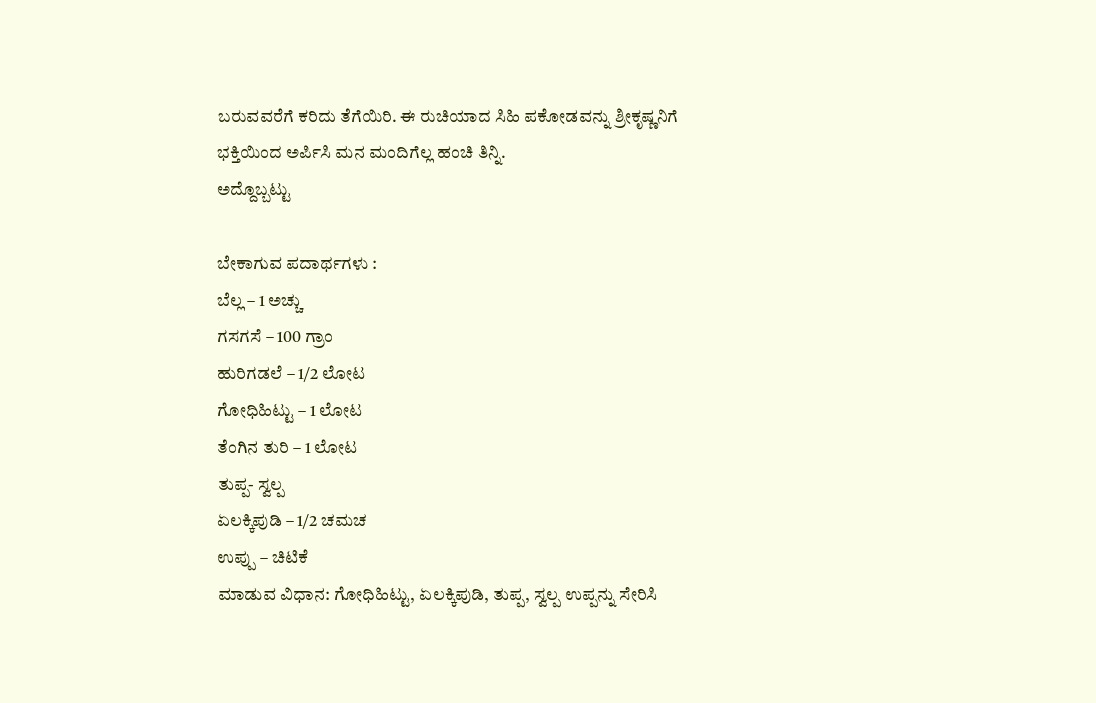ಬರುವವರೆಗೆ ಕರಿದು ತೆಗೆಯಿರಿ. ಈ ರುಚಿಯಾದ ಸಿಹಿ ಪಕೋಡವನ್ನು ಶ್ರೀಕೃಷ್ಣನಿಗೆ ಭಕ್ತಿಯಿಂದ ಅರ್ಪಿಸಿ ಮನ ಮಂದಿಗೆಲ್ಲ ಹಂಚಿ ತಿನ್ನಿ.
ಅದ್ದೊಬ್ಬಟ್ಟು

ಬೇಕಾಗುವ ಪದಾರ್ಥಗಳು :
ಬೆಲ್ಲ – 1 ಅಚ್ಚು
ಗಸಗಸೆ – 100 ಗ್ರಾಂ
ಹುರಿಗಡಲೆ – 1/2 ಲೋಟ
ಗೋಧಿಹಿಟ್ಟು – 1 ಲೋಟ
ತೆಂಗಿನ ತುರಿ – 1 ಲೋಟ
ತುಪ್ಪ- ಸ್ವಲ್ಪ
ಏಲಕ್ಕಿಪುಡಿ – 1/2 ಚಮಚ
ಉಪ್ಪು – ಚಿಟಿಕೆ
ಮಾಡುವ ವಿಧಾನ: ಗೋಧಿಹಿಟ್ಟು, ಏಲಕ್ಕಿಪುಡಿ, ತುಪ್ಪ, ಸ್ವಲ್ಪ ಉಪ್ಪನ್ನು ಸೇರಿಸಿ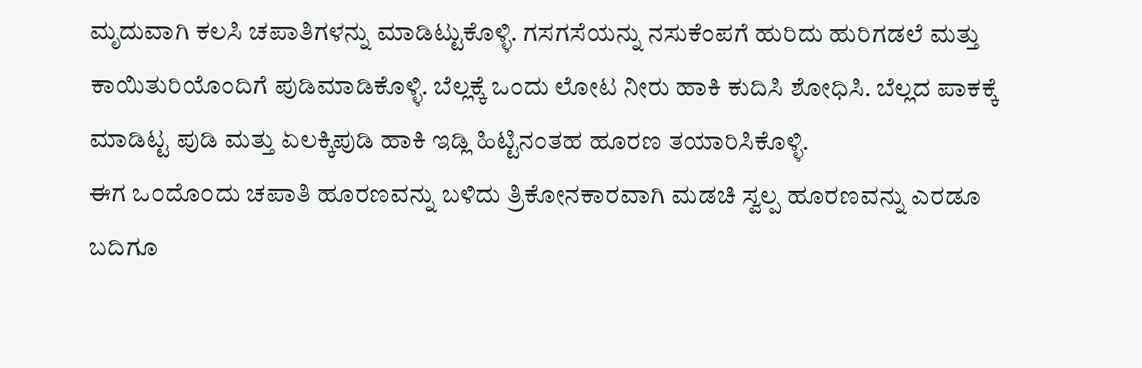ಮೃದುವಾಗಿ ಕಲಸಿ ಚಪಾತಿಗಳನ್ನು ಮಾಡಿಟ್ಟುಕೊಳ್ಳಿ. ಗಸಗಸೆಯನ್ನು ನಸುಕೆಂಪಗೆ ಹುರಿದು ಹುರಿಗಡಲೆ ಮತ್ತು ಕಾಯಿತುರಿಯೊಂದಿಗೆ ಪುಡಿಮಾಡಿಕೊಳ್ಳಿ. ಬೆಲ್ಲಕ್ಕೆ ಒಂದು ಲೋಟ ನೀರು ಹಾಕಿ ಕುದಿಸಿ ಶೋಧಿಸಿ. ಬೆಲ್ಲದ ಪಾಕಕ್ಕೆ ಮಾಡಿಟ್ಟ ಪುಡಿ ಮತ್ತು ಏಲಕ್ಕಿಪುಡಿ ಹಾಕಿ ಇಡ್ಲಿ ಹಿಟ್ಟಿನಂತಹ ಹೂರಣ ತಯಾರಿಸಿಕೊಳ್ಳಿ.
ಈಗ ಒ೦ದೊ೦ದು ಚಪಾತಿ ಹೂರಣವನ್ನು ಬಳಿದು ತ್ರಿಕೋನಕಾರವಾಗಿ ಮಡಚಿ ಸ್ವಲ್ಪ ಹೂರಣವನ್ನು ಎರಡೂ ಬದಿಗೂ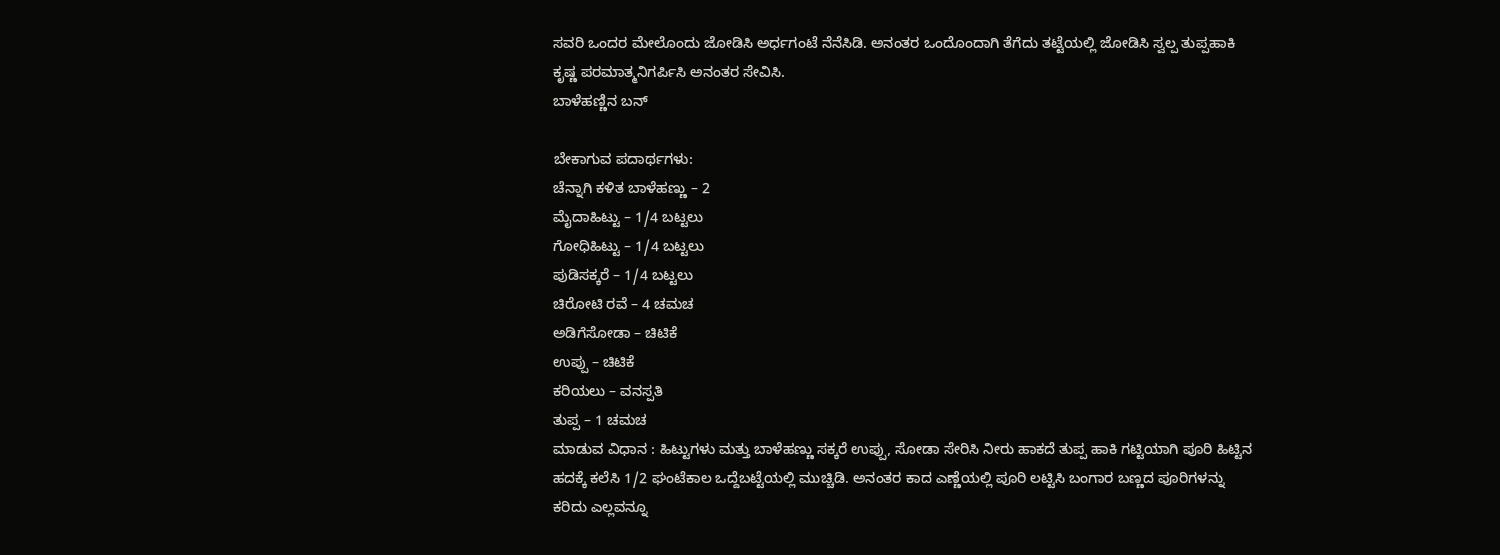ಸವರಿ ಒಂದರ ಮೇಲೊಂದು ಜೋಡಿಸಿ ಅರ್ಧಗಂಟೆ ನೆನೆಸಿಡಿ. ಅನಂತರ ಒಂದೊಂದಾಗಿ ತೆಗೆದು ತಟ್ಟೆಯಲ್ಲಿ ಜೋಡಿಸಿ ಸ್ವಲ್ಪ ತುಪ್ಪಹಾಕಿ ಕೃಷ್ಣ ಪರಮಾತ್ಮನಿಗರ್ಪಿಸಿ ಅನಂತರ ಸೇವಿಸಿ.
ಬಾಳೆಹಣ್ಣಿನ ಬನ್

ಬೇಕಾಗುವ ಪದಾರ್ಥಗಳು:
ಚೆನ್ನಾಗಿ ಕಳಿತ ಬಾಳೆಹಣ್ಣು – 2
ಮೈದಾಹಿಟ್ಟು – 1/4 ಬಟ್ಟಲು
ಗೋಧಿಹಿಟ್ಟು – 1/4 ಬಟ್ಟಲು
ಪುಡಿಸಕ್ಕರೆ – 1/4 ಬಟ್ಟಲು
ಚಿರೋಟಿ ರವೆ – 4 ಚಮಚ
ಅಡಿಗೆಸೋಡಾ – ಚಿಟಿಕೆ
ಉಪ್ಪು – ಚಿಟಿಕೆ
ಕರಿಯಲು – ವನಸ್ಪತಿ
ತುಪ್ಪ – 1 ಚಮಚ
ಮಾಡುವ ವಿಧಾನ : ಹಿಟ್ಟುಗಳು ಮತ್ತು ಬಾಳೆಹಣ್ಣು ಸಕ್ಕರೆ ಉಪ್ಪು, ಸೋಡಾ ಸೇರಿಸಿ ನೀರು ಹಾಕದೆ ತುಪ್ಪ ಹಾಕಿ ಗಟ್ಟಿಯಾಗಿ ಪೂರಿ ಹಿಟ್ಟಿನ ಹದಕ್ಕೆ ಕಲೆಸಿ 1/2 ಘಂಟೆಕಾಲ ಒದ್ದೆಬಟ್ಟೆಯಲ್ಲಿ ಮುಚ್ಚಿಡಿ. ಅನಂತರ ಕಾದ ಎಣ್ಣೆಯಲ್ಲಿ ಪೂರಿ ಲಟ್ಟಿಸಿ ಬಂಗಾರ ಬಣ್ಣದ ಪೂರಿಗಳನ್ನು ಕರಿದು ಎಲ್ಲವನ್ನೂ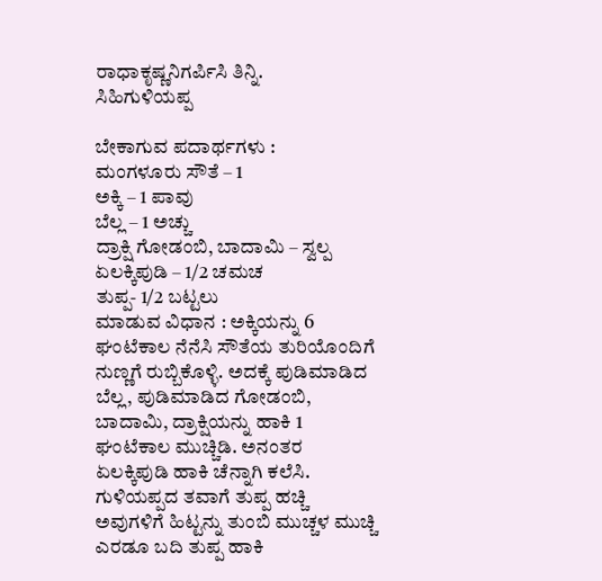ರಾಧಾಕೃಷ್ಣನಿಗರ್ಪಿಸಿ ತಿನ್ನಿ.
ಸಿಹಿಗುಳಿಯಪ್ಪ

ಬೇಕಾಗುವ ಪದಾರ್ಥಗಳು :
ಮಂಗಳೂರು ಸೌತೆ – 1
ಅಕ್ಕಿ – 1 ಪಾವು
ಬೆಲ್ಲ – 1 ಅಚ್ಚು
ದ್ರಾಕ್ಷಿ ಗೋಡಂಬಿ, ಬಾದಾಮಿ – ಸ್ವಲ್ಪ
ಏಲಕ್ಕಿಪುಡಿ – 1/2 ಚಮಚ
ತುಪ್ಪ- 1/2 ಬಟ್ಟಲು
ಮಾಡುವ ವಿಧಾನ : ಅಕ್ಕಿಯನ್ನು 6 ಘಂಟೆಕಾಲ ನೆನೆಸಿ ಸೌತೆಯ ತುರಿಯೊಂದಿಗೆ ನುಣ್ಣಗೆ ರುಬ್ಬಿಕೊಳ್ಳಿ. ಅದಕ್ಕೆ ಪುಡಿಮಾಡಿದ ಬೆಲ್ಲ, ಪುಡಿಮಾಡಿದ ಗೋಡಂಬಿ, ಬಾದಾಮಿ, ದ್ರಾಕ್ಷಿಯನ್ನು ಹಾಕಿ 1 ಘಂಟೆಕಾಲ ಮುಚ್ಚಿಡಿ. ಅನಂತರ ಏಲಕ್ಕಿಪುಡಿ ಹಾಕಿ ಚೆನ್ನಾಗಿ ಕಲೆಸಿ.
ಗುಳಿಯಪ್ಪದ ತವಾಗೆ ತುಪ್ಪ ಹಚ್ಚಿ ಅವುಗಳಿಗೆ ಹಿಟ್ಟನ್ನು ತುಂಬಿ ಮುಚ್ಚಳ ಮುಚ್ಚಿ ಎರಡೂ ಬದಿ ತುಪ್ಪ ಹಾಕಿ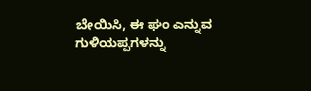ಬೇಯಿಸಿ, ಈ ಘಂ ಎನ್ನುವ ಗುಳಿಯಪ್ಪಗಳನ್ನು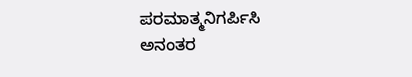ಪರಮಾತ್ಮನಿಗರ್ಪಿಸಿ ಅನಂತರ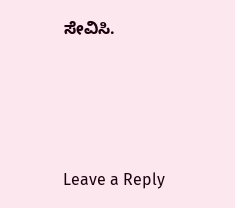ಸೇವಿಸಿ.






Leave a Reply